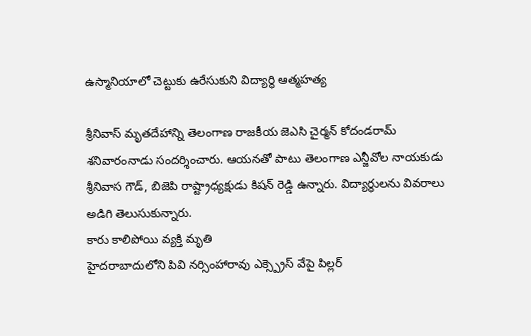ఉస్మానియాలో చెట్టుకు ఉరేసుకుని విద్యార్థి ఆత్మహత్య

శ్రీనివాస్ మృతదేహాన్ని తెలంగాణ రాజకీయ జెఎసి చైర్మన్ కోదండరామ్ శనివారంనాడు సందర్శించారు. ఆయనతో పాటు తెలంగాణ ఎన్జీవోల నాయకుడు శ్రీనివాస గౌడ్, బిజెపి రాష్ట్రాధ్యక్షుడు కిషన్ రెడ్డి ఉన్నారు. విద్యార్థులను వివరాలు అడిగి తెలుసుకున్నారు.
కారు కాలిపోయి వ్యక్తి మృతి
హైదరాబాదులోని పివి నర్సింహారావు ఎక్స్ప్రెస్ వేపై పిల్లర్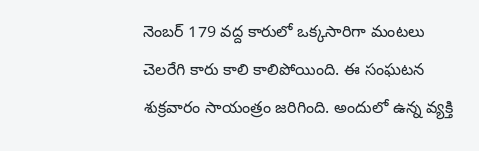నెంబర్ 179 వద్ద కారులో ఒక్కసారిగా మంటలు చెలరేగి కారు కాలి కాలిపోయింది. ఈ సంఘటన శుక్రవారం సాయంత్రం జరిగింది. అందులో ఉన్న వ్యక్తి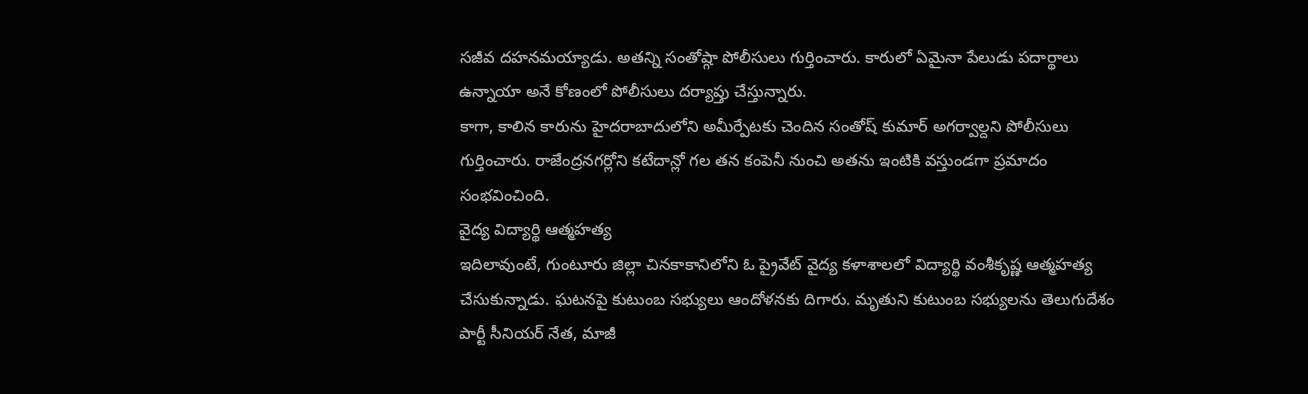సజీవ దహనమయ్యాడు. అతన్ని సంతోష్గా పోలీసులు గుర్తించారు. కారులో ఏమైనా పేలుడు పదార్థాలు ఉన్నాయా అనే కోణంలో పోలీసులు దర్యాప్తు చేస్తున్నారు.
కాగా, కాలిన కారును హైదరాబాదులోని అమీర్పేటకు చెందిన సంతోష్ కుమార్ అగర్వాల్దని పోలీసులు గుర్తించారు. రాజేంద్రనగర్లోని కటేదాన్లో గల తన కంపెనీ నుంచి అతను ఇంటికి వస్తుండగా ప్రమాదం సంభవించింది.
వైద్య విద్యార్థి ఆత్మహత్య
ఇదిలావుంటే, గుంటూరు జిల్లా చినకాకానిలోని ఓ ప్రైవేట్ వైద్య కళాశాలలో విద్యార్థి వంశీకృష్ణ ఆత్మహత్య చేసుకున్నాడు. ఘటనపై కుటుంబ సభ్యులు ఆందోళనకు దిగారు. మృతుని కుటుంబ సభ్యులను తెలుగుదేశం పార్టీ సీనియర్ నేత, మాజీ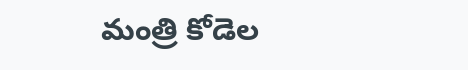మంత్రి కోడెల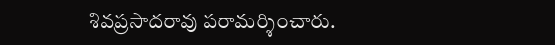శివప్రసాదరావు పరామర్శించారు.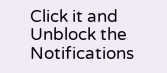Click it and Unblock the Notifications